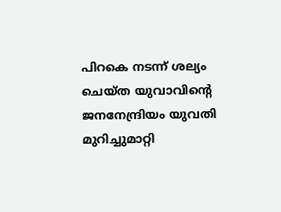പിറകെ നടന്ന് ശല്യം ചെയ്ത യുവാവിന്റെ ജനനേന്ദ്രിയം യുവതി മുറിച്ചുമാറ്റി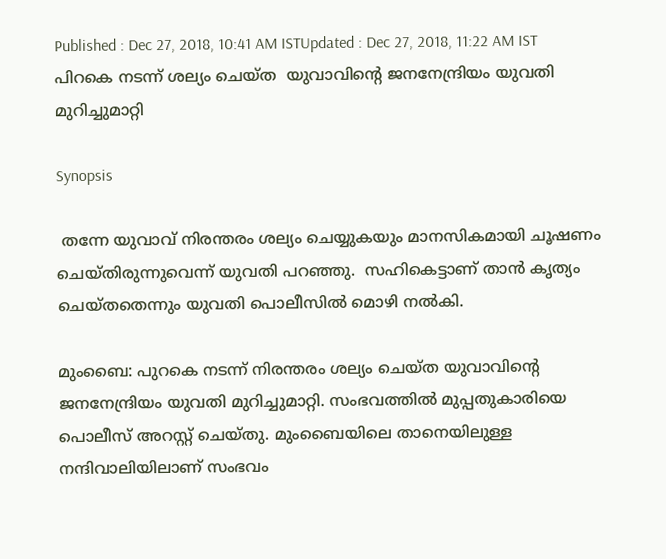Published : Dec 27, 2018, 10:41 AM ISTUpdated : Dec 27, 2018, 11:22 AM IST
പിറകെ നടന്ന് ശല്യം ചെയ്ത  യുവാവിന്റെ ജനനേന്ദ്രിയം യുവതി മുറിച്ചുമാറ്റി

Synopsis

 തന്നേ യുവാവ് നിരന്തരം ശല്യം ചെയ്യുകയും മാനസികമായി ചൂഷണം ചെയ്തിരുന്നുവെന്ന് യുവതി പറഞ്ഞു.  സഹികെട്ടാണ് താൻ കൃത്യം ചെയ്തതെന്നും യുവതി പൊലീസിൽ മൊഴി നൽകി.

മുംബൈ: പുറകെ നടന്ന് നിരന്തരം ശല്യം ചെയ്ത യുവാവിന്റെ ജനനേന്ദ്രിയം യുവതി മുറിച്ചുമാറ്റി. സംഭവത്തില്‍ മുപ്പതുകാരിയെ പൊലീസ് അറസ്റ്റ് ചെയ്തു. മുംബൈയിലെ താനെയിലുള്ള നന്ദിവാലിയിലാണ് സംഭവം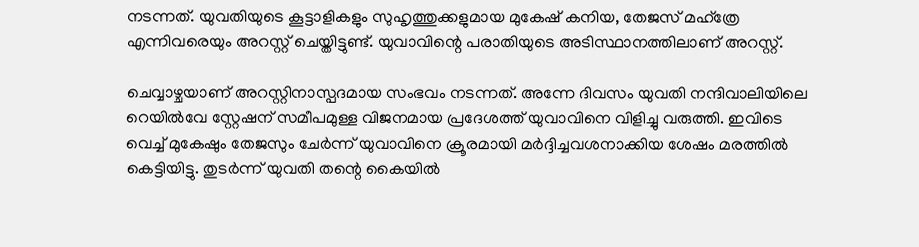നടന്നത്. യുവതിയുടെ കൂട്ടാളികളും സുഹൃത്തുക്കളുമായ മുകേഷ് കനിയ, തേജസ് മഹ്ത്രേ എന്നിവരെയും അറസ്റ്റ് ചെയ്തിട്ടുണ്ട്. യുവാവിന്റെ പരാതിയുടെ അടിസ്ഥാനത്തിലാണ് അറസ്റ്റ്.

ചെവ്വാഴ്ചയാണ് അറസ്റ്റിനാസ്പദമായ സംഭവം നടന്നത്. അന്നേ ദിവസം യുവതി നന്ദിവാലിയിലെ റെയില്‍വേ സ്റ്റേഷന് സമീപമുള്ള വിജനമായ പ്രദേശത്ത് യുവാവിനെ വിളിച്ചു വരുത്തി. ഇവിടെ വെച്ച് മുകേഷും തേജസും ചേർന്ന് യുവാവിനെ ക്രൂരമായി മർദ്ദിച്ചവശനാക്കിയ ശേഷം മരത്തിൽ കെട്ടിയിട്ടു. തുടർന്ന് യുവതി തന്റെ കൈയിൽ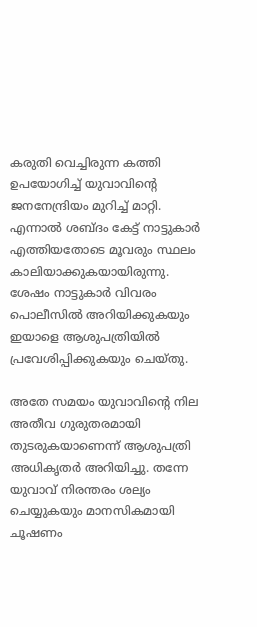കരുതി വെച്ചിരുന്ന കത്തി ഉപയോഗിച്ച് യുവാവിന്റെ ജനനേന്ദ്രിയം മുറിച്ച് മാറ്റി. എന്നാൽ ശബ്ദം കേട്ട് നാട്ടുകാർ എത്തിയതോടെ മൂവരും സ്ഥലം കാലിയാക്കുകയായിരുന്നു. ശേഷം നാട്ടുകാർ വിവരം പൊലീസിൽ അറിയിക്കുകയും ഇയാളെ ആശുപത്രിയിൽ പ്രവേശിപ്പിക്കുകയും ചെയ്തു.

അതേ സമയം യുവാവിന്റെ നില അതീവ ഗുരുതരമായി തുടരുകയാണെന്ന് ആശുപത്രി അധികൃതർ അറിയിച്ചു. തന്നേ യുവാവ് നിരന്തരം ശല്യം ചെയ്യുകയും മാനസികമായി ചൂഷണം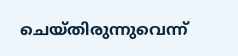ചെയ്തിരുന്നുവെന്ന്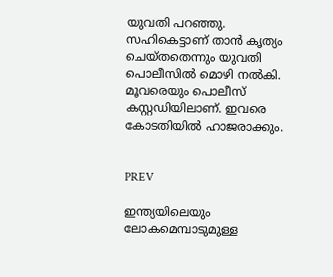യുവതി പറഞ്ഞു.  സഹികെട്ടാണ് താൻ കൃത്യം ചെയ്തതെന്നും യുവതി പൊലീസിൽ മൊഴി നൽകി. മൂവരെയും പൊലീസ് കസ്റ്റഡിയിലാണ്. ഇവരെ കോടതിയിൽ ഹാജരാക്കും.


PREV

ഇന്ത്യയിലെയും ലോകമെമ്പാടുമുള്ള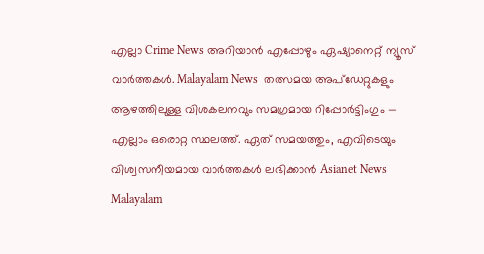എല്ലാ Crime News അറിയാൻ എപ്പോഴും ഏഷ്യാനെറ്റ് ന്യൂസ് വാർത്തകൾ. Malayalam News  തത്സമയ അപ്‌ഡേറ്റുകളും ആഴത്തിലുള്ള വിശകലനവും സമഗ്രമായ റിപ്പോർട്ടിംഗും — എല്ലാം ഒരൊറ്റ സ്ഥലത്ത്. ഏത് സമയത്തും, എവിടെയും വിശ്വസനീയമായ വാർത്തകൾ ലഭിക്കാൻ Asianet News Malayalam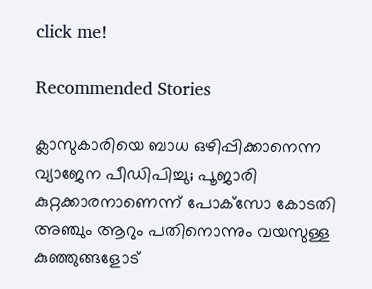click me!

Recommended Stories

ക്ലാസുകാരിയെ ബാധ ഒഴിപ്പിക്കാനെന്ന വ്യാജേന പീഡിപിച്ചു; പൂജാരി കുറ്റക്കാരനാണെന്ന് പോക്‌സോ കോടതി
അഞ്ചും ആറും പതിനൊന്നും വയസുള്ള കുഞ്ഞുങ്ങളോട്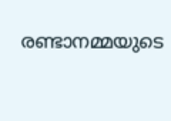രണ്ടാനമ്മയുടെ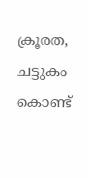ക്രൂരത, ചട്ടുകം കൊണ്ട്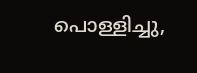പൊള്ളിച്ചു,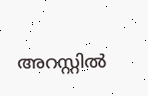അറസ്റ്റിൽ